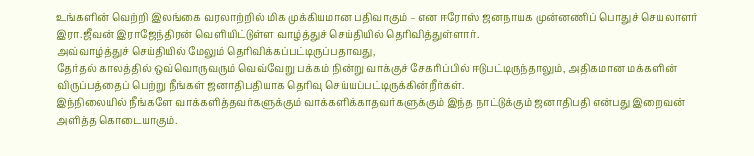உங்களின் வெற்றி இலங்கை வரலாற்றில் மிக முக்கியமான பதிவாகும் – என ஈரோஸ் ஜனநாயக முன்னணிப் பொதுச் செயலாளர் இரா.ஜீவன் இராஜேந்திரன் வெளியிட்டுள்ள வாழ்த்துச் செய்தியில் தெரிவித்துள்ளார்.
அவ்வாழ்த்துச் செய்தியில் மேலும் தெரிவிக்கப்பட்டிருப்பதாவது,
தேர்தல் காலத்தில் ஒவ்வொருவரும் வெவ்வேறு பக்கம் நின்று வாக்குச் சேகரிப்பில் ஈடுபட்டிருந்தாலும், அதிகமான மக்களின் விருப்பத்தைப் பெற்று நீங்கள் ஜனாதிபதியாக தெரிவு செய்யப்பட்டிருக்கின்றீர்கள்.
இந்நிலையில் நீங்களே வாக்களித்தவர்களுக்கும் வாக்களிக்காதவர்களுக்கும் இந்த நாட்டுக்கும் ஜனாதிபதி என்பது இறைவன் அளித்த கொடையாகும்.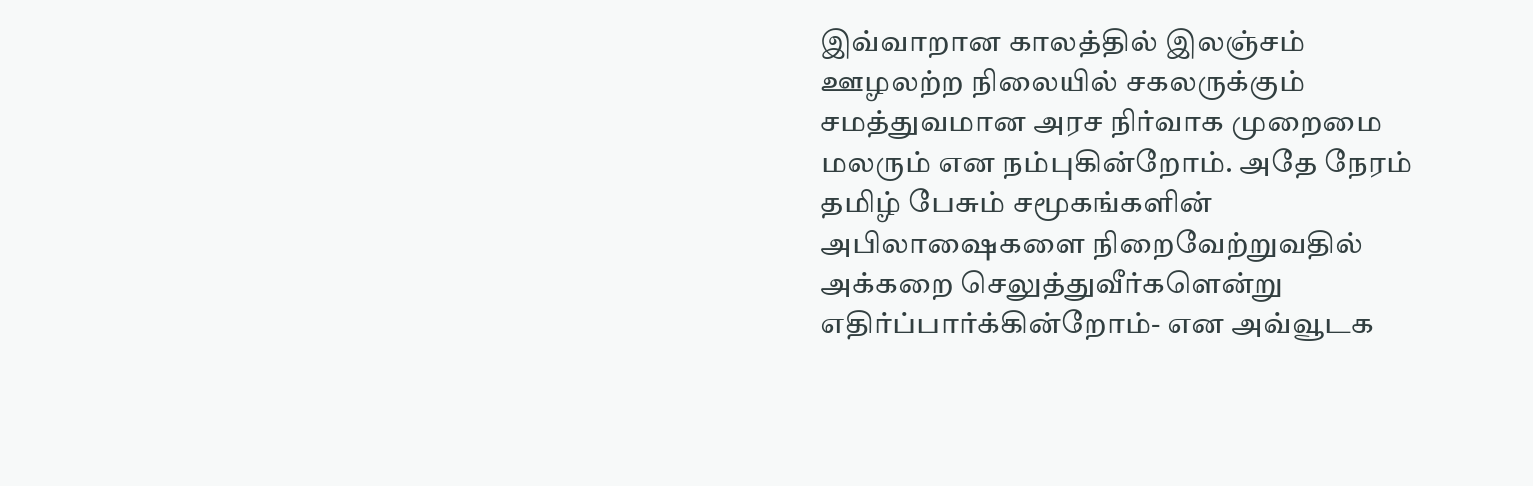இவ்வாறான காலத்தில் இலஞ்சம் ஊழலற்ற நிலையில் சகலருக்கும் சமத்துவமான அரச நிர்வாக முறைமை மலரும் என நம்புகின்றோம். அதே நேரம் தமிழ் பேசும் சமூகங்களின் அபிலாஷைகளை நிறைவேற்றுவதில் அக்கறை செலுத்துவீர்களென்று எதிர்ப்பார்க்கின்றோம்- என அவ்வூடக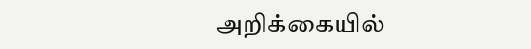அறிக்கையில்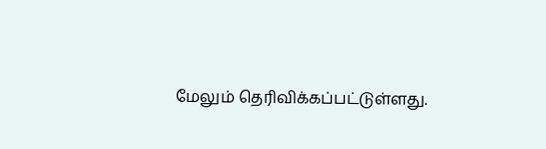மேலும் தெரிவிக்கப்பட்டுள்ளது.